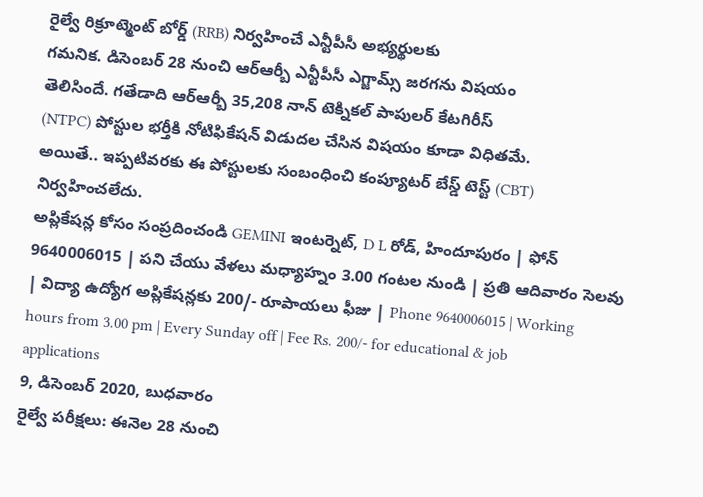రైల్వే రిక్రూట్మెంట్ బోర్డ్ (RRB) నిర్వహించే ఎన్టీపీసీ అభ్యర్థులకు
గమనిక. డిసెంబర్ 28 నుంచి ఆర్ఆర్బీ ఎన్టీపీసీ ఎగ్జామ్స్ జరగను విషయం
తెలిసిందే. గతేడాది ఆర్ఆర్బీ 35,208 నాన్ టెక్నికల్ పాపులర్ కేటగిరీస్
(NTPC) పోస్టుల భర్తీకి నోటిఫికేషన్ విడుదల చేసిన విషయం కూడా విధితమే.
అయితే.. ఇప్పటివరకు ఈ పోస్టులకు సంబంధించి కంప్యూటర్ బేస్డ్ టెస్ట్ (CBT)
నిర్వహించలేదు.
అప్లికేషన్ల కోసం సంప్రదించండి GEMINI ఇంటర్నెట్, D L రోడ్, హిందూపురం | ఫోన్ 9640006015 | పని చేయు వేళలు మధ్యాహ్నం 3.00 గంటల నుండి | ప్రతి ఆదివారం సెలవు | విద్యా ఉద్యోగ అప్లికేషన్లకు 200/- రూపాయలు ఫీజు | Phone 9640006015 | Working hours from 3.00 pm | Every Sunday off | Fee Rs. 200/- for educational & job applications
9, డిసెంబర్ 2020, బుధవారం
రైల్వే పరీక్షలు: ఈనెల 28 నుంచి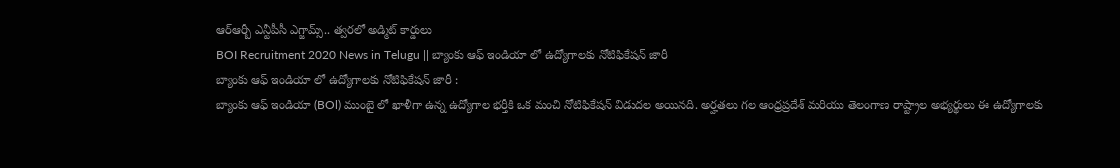ఆర్ఆర్బీ ఎన్టీపీసీ ఎగ్జామ్స్.. త్వరలో అడ్మిట్ కార్డులు
BOI Recruitment 2020 News in Telugu || బ్యాంకు ఆఫ్ ఇండియా లో ఉద్యోగాలకు నోటిఫికేషన్ జారీ
బ్యాంకు ఆఫ్ ఇండియా లో ఉద్యోగాలకు నోటిఫికేషన్ జారీ :
బ్యాంకు ఆఫ్ ఇండియా (BOl) ముంబై లో ఖాళీగా ఉన్న ఉద్యోగాల భర్తీకి ఒక మంచి నోటిఫికేషన్ విడుదల అయినది. అర్హతలు గల ఆంధ్రప్రదేశ్ మరియు తెలంగాణ రాష్ట్రాల అభ్యర్థులు ఈ ఉద్యోగాలకు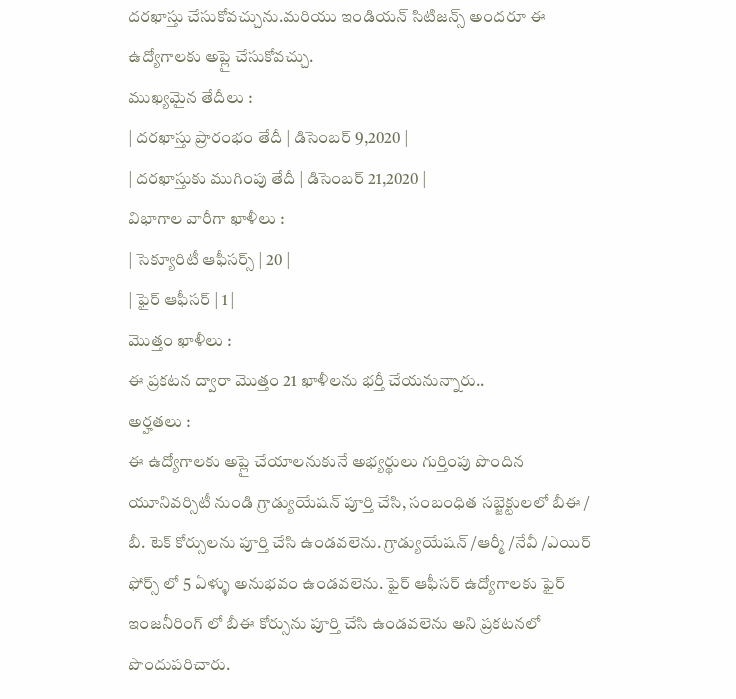దరఖాస్తు చేసుకోవచ్చును.మరియు ఇండియన్ సిటిజన్స్ అందరూ ఈ ఉద్యోగాలకు అప్లై చేసుకోవచ్చు.
ముఖ్యమైన తేదీలు :
| దరఖాస్తు ప్రారంభం తేదీ | డిసెంబర్ 9,2020 |
| దరఖాస్తుకు ముగింపు తేదీ | డిసెంబర్ 21,2020 |
విభాగాల వారీగా ఖాళీలు :
| సెక్యూరిటీ ఆఫీసర్స్ | 20 |
| ఫైర్ ఆఫీసర్ | 1 |
మొత్తం ఖాళీలు :
ఈ ప్రకటన ద్వారా మొత్తం 21 ఖాళీలను భర్తీ చేయనున్నారు..
అర్హతలు :
ఈ ఉద్యోగాలకు అప్లై చేయాలనుకునే అభ్యర్థులు గుర్తింపు పొందిన యూనివర్సిటీ నుండి గ్రాడ్యుయేషన్ పూర్తి చేసి, సంబంధిత సబ్జెక్టులలో బీఈ / బీ. టెక్ కోర్సులను పూర్తి చేసి ఉండవలెను. గ్రాడ్యుయేషన్ /ఆర్మీ /నేవీ /ఎయిర్ ఫోర్స్ లో 5 ఏళ్ళు అనుభవం ఉండవలెను. ఫైర్ ఆఫీసర్ ఉద్యోగాలకు ఫైర్ ఇంజనీరింగ్ లో బీఈ కోర్సును పూర్తి చేసి ఉండవలెను అని ప్రకటనలో పొందుపరిచారు.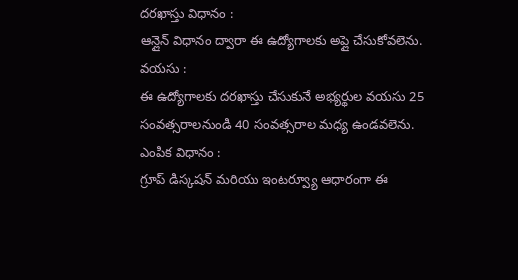దరఖాస్తు విధానం :
ఆన్లైన్ విధానం ద్వారా ఈ ఉద్యోగాలకు అప్లై చేసుకోవలెను.
వయసు :
ఈ ఉద్యోగాలకు దరఖాస్తు చేసుకునే అభ్యర్థుల వయసు 25 సంవత్సరాలనుండి 40 సంవత్సరాల మధ్య ఉండవలెను.
ఎంపిక విధానం :
గ్రూప్ డిస్కషన్ మరియు ఇంటర్వ్యూ ఆధారంగా ఈ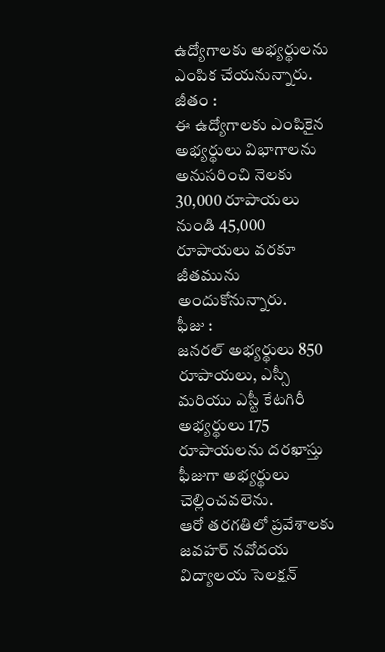ఉద్యోగాలకు అభ్యర్థులను ఎంపిక చేయనున్నారు.
జీతం :
ఈ ఉద్యోగాలకు ఎంపికైన అభ్యర్థులు విభాగాలను అనుసరించి నెలకు 30,000 రూపాయలు నుండి 45,000 రూపాయలు వరకూ జీతమును అందుకోనున్నారు.
ఫీజు :
జనరల్ అభ్యర్థులు 850 రూపాయలు, ఎస్సీ మరియు ఎస్టీ కేటగిరీ అభ్యర్థులు 175 రూపాయలను దరఖాస్తు ఫీజుగా అభ్యర్థులు చెల్లించవలెను.
ఆరో తరగతిలో ప్రవేశాలకు జవహర్ నవోదయ విద్యాలయ సెలక్షన్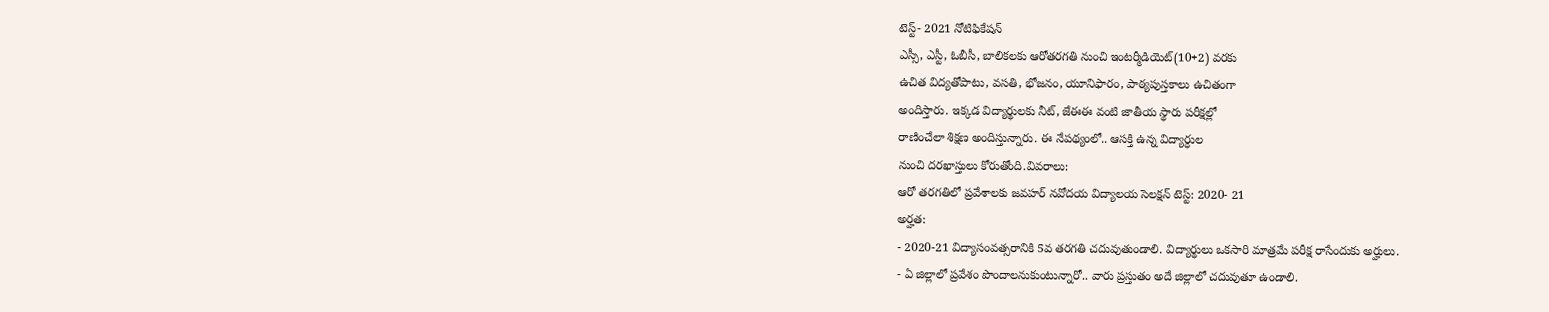టెస్ట్- 2021 నోటిఫికేషన్
ఎస్సీ, ఎస్టీ, ఓబీసీ, బాలికలకు ఆరోతరగతి నుంచి ఇంటర్మీడియెట్(10+2) వరకు
ఉచిత విద్యతోపాటు, వసతి, భోజనం, యూనిఫారం, పాఠ్యపుస్తకాలు ఉచితంగా
అందిస్తారు. ఇక్కడ విద్యార్థులకు నీట్, జేఈఈ వంటి జాతీయ స్థారు పరీక్షల్లో
రాణించేలా శిక్షణ అందిస్తున్నారు. ఈ నేపథ్యంలో.. ఆసక్తి ఉన్న విద్యార్ధుల
నుంచి దరఖాస్తులు కోరుతోంది.వివరాలు:
ఆరో తరగతిలో ప్రవేశాలకు జవహర్ నవోదయ విద్యాలయ సెలక్షన్ టెస్ట్: 2020- 21
అర్హత:
- 2020-21 విద్యాసంవత్సరానికి 5వ తరగతి చదువుతుండాలి. విద్యార్థులు ఒకసారి మాత్రమే పరీక్ష రాసేందుకు అర్హులు.
- ఏ జిల్లాలో ప్రవేశం పొందాలనుకుంటున్నారో.. వారు ప్రస్తుతం అదే జిల్లాలో చదువుతూ ఉండాలి.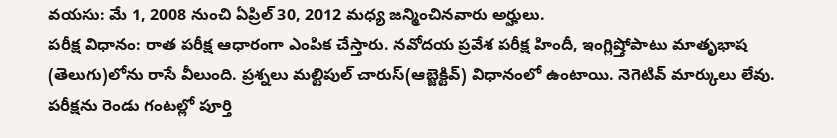వయసు: మే 1, 2008 నుంచి ఏప్రిల్ 30, 2012 మధ్య జన్మించినవారు అర్హులు.
పరీక్ష విధానం: రాత పరీక్ష ఆధారంగా ఎంపిక చేస్తారు. నవోదయ ప్రవేశ పరీక్ష హిందీ, ఇంగ్లిష్తోపాటు మాతృభాష (తెలుగు)లోను రాసే వీలుంది. ప్రశ్నలు మల్టిపుల్ చారుస్(ఆబ్జెక్టివ్) విధానంలో ఉంటాయి. నెగెటివ్ మార్కులు లేవు. పరీక్షను రెండు గంటల్లో పూర్తి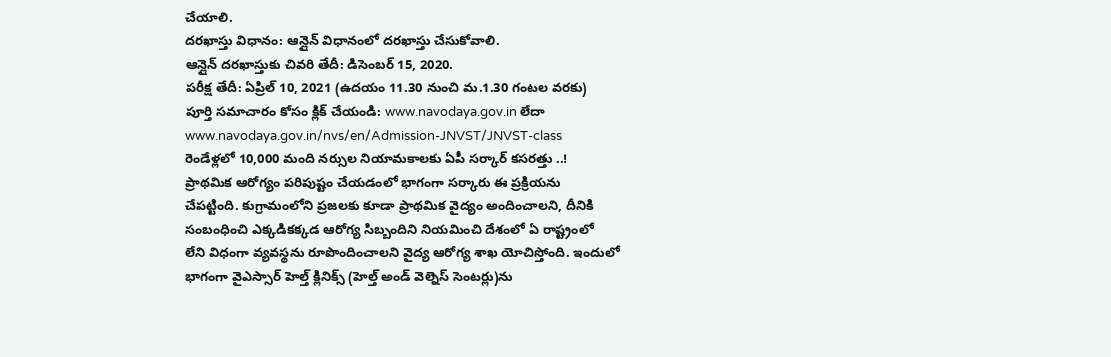చేయాలి.
దరఖాస్తు విధానం: ఆన్లైన్ విధానంలో దరఖాస్తు చేసుకోవాలి.
ఆన్లైన్ దరఖాస్తుకు చివరి తేదీ: డిసెంబర్ 15, 2020.
పరీక్ష తేదీ: ఏప్రిల్ 10, 2021 (ఉదయం 11.30 నుంచి మ.1.30 గంటల వరకు)
పూర్తి సమాచారం కోసం క్లిక్ చేయండి: www.navodaya.gov.in లేదా
www.navodaya.gov.in/nvs/en/Admission-JNVST/JNVST-class
రెండేళ్లలో 10,000 మంది నర్సుల నియామకాలకు ఏపీ సర్కార్ కసరత్తు ..!
ప్రాథమిక ఆరోగ్యం పరిపుష్టం చేయడంలో భాగంగా సర్కారు ఈ ప్రక్రియను
చేపట్టింది. కుగ్రామంలోని ప్రజలకు కూడా ప్రాథమిక వైద్యం అందించాలని, దీనికి
సంబంధించి ఎక్కడికక్కడ ఆరోగ్య సిబ్బందిని నియమించి దేశంలో ఏ రాష్ట్రంలో
లేని విధంగా వ్యవస్థను రూపొందించాలని వైద్య ఆరోగ్య శాఖ యోచిస్తోంది. ఇందులో
భాగంగా వైఎస్సార్ హెల్త్ క్లినిక్స్ (హెల్త్ అండ్ వెల్నెస్ సెంటర్లు)ను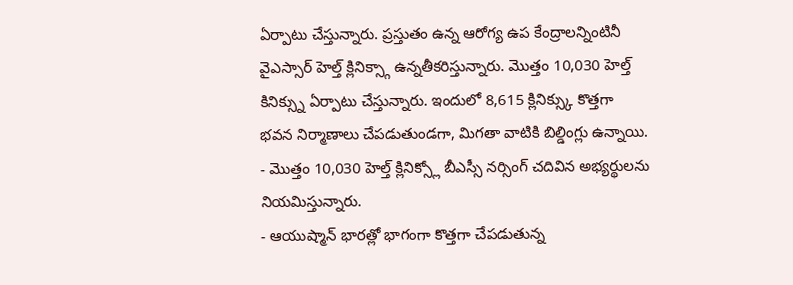ఏర్పాటు చేస్తున్నారు. ప్రస్తుతం ఉన్న ఆరోగ్య ఉప కేంద్రాలన్నింటినీ
వైఎస్సార్ హెల్త్ క్లినిక్స్గా ఉన్నతీకరిస్తున్నారు. మొత్తం 10,030 హెల్త్
కినిక్స్ను ఏర్పాటు చేస్తున్నారు. ఇందులో 8,615 క్లినిక్స్కు కొత్తగా
భవన నిర్మాణాలు చేపడుతుండగా, మిగతా వాటికి బిల్డింగ్లు ఉన్నాయి.
- మొత్తం 10,030 హెల్త్ క్లినిక్స్లో బీఎస్సీ నర్సింగ్ చదివిన అభ్యర్థులను నియమిస్తున్నారు.
- ఆయుష్మాన్ భారత్లో భాగంగా కొత్తగా చేపడుతున్న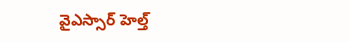వైఎస్సార్ హెల్త్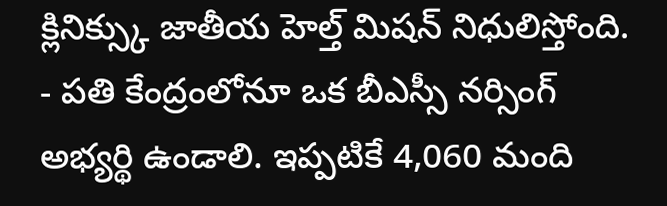క్లినిక్స్కు జాతీయ హెల్త్ మిషన్ నిధులిస్తోంది.
- పతి కేంద్రంలోనూ ఒక బీఎస్సీ నర్సింగ్ అభ్యర్థి ఉండాలి. ఇప్పటికే 4,060 మంది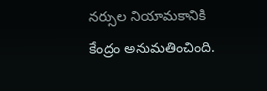నర్సుల నియామకానికి కేంద్రం అనుమతించింది.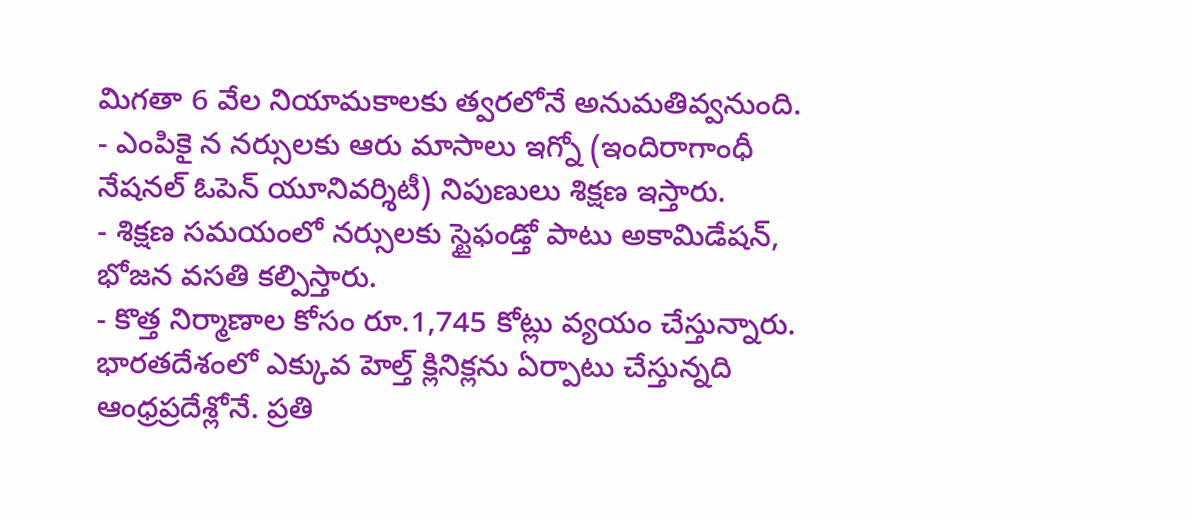మిగతా 6 వేల నియామకాలకు త్వరలోనే అనుమతివ్వనుంది.
- ఎంపికై న నర్సులకు ఆరు మాసాలు ఇగ్నో (ఇందిరాగాంధీ నేషనల్ ఓపెన్ యూనివర్శిటీ) నిపుణులు శిక్షణ ఇస్తారు.
- శిక్షణ సమయంలో నర్సులకు స్టైఫండ్తో పాటు అకామిడేషన్, భోజన వసతి కల్పిస్తారు.
- కొత్త నిర్మాణాల కోసం రూ.1,745 కోట్లు వ్యయం చేస్తున్నారు. భారతదేశంలో ఎక్కువ హెల్త్ క్లినిక్లను ఏర్పాటు చేస్తున్నది ఆంధ్రప్రదేశ్లోనే. ప్రతి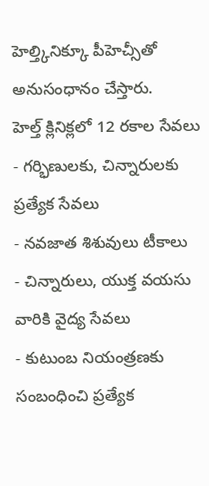హెల్త్కినిక్కూ పీహెచ్సీతో అనుసంధానం చేస్తారు.
హెల్త్ క్లినిక్లలో 12 రకాల సేవలు
- గర్భిణులకు, చిన్నారులకు ప్రత్యేక సేవలు
- నవజాత శిశువులు టీకాలు
- చిన్నారులు, యుక్త వయసు వారికి వైద్య సేవలు
- కుటుంబ నియంత్రణకు సంబంధించి ప్రత్యేక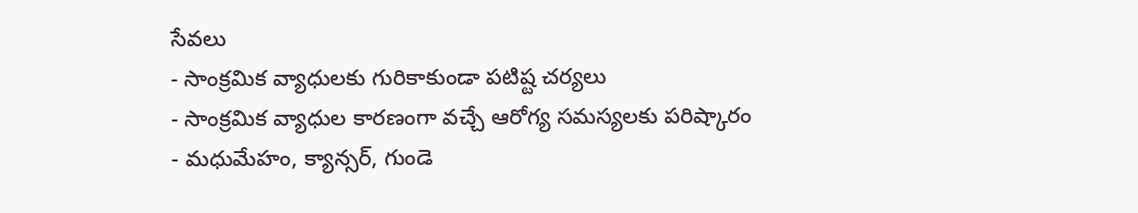సేవలు
- సాంక్రమిక వ్యాధులకు గురికాకుండా పటిష్ట చర్యలు
- సాంక్రమిక వ్యాధుల కారణంగా వచ్చే ఆరోగ్య సమస్యలకు పరిష్కారం
- మధుమేహం, క్యాన్సర్, గుండె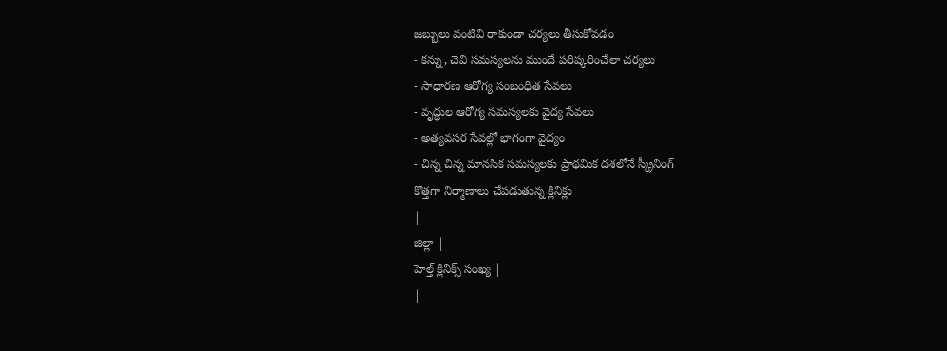జబ్బులు వంటివి రాకుండా చర్యలు తీసుకోవడం
- కన్ను, చెవి సమస్యలను ముందే పరిష్కరించేలా చర్యలు
- సాధారణ ఆరోగ్య సంబంధిత సేవలు
- వృద్ధుల ఆరోగ్య సమస్యలకు వైద్య సేవలు
- అత్యవసర సేవల్లో భాగంగా వైద్యం
- చిన్న చిన్న మానసిక సమస్యలకు ప్రాథమిక దశలోనే స్క్రీనింగ్
కొత్తగా నిర్మాణాలు చేపడుతున్న క్లినిక్లు
|
జిల్లా |
హెల్త్ క్లినిక్స్ సంఖ్య |
|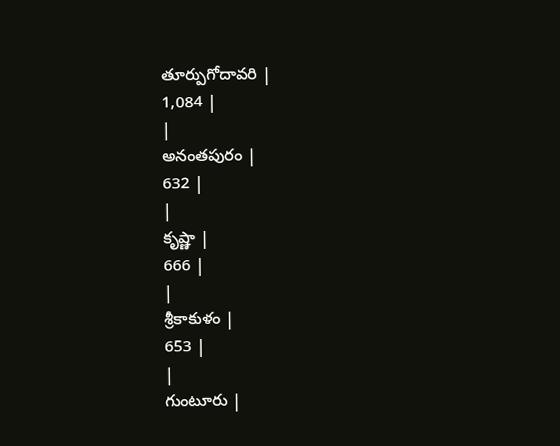తూర్పుగోదావరి |
1,084 |
|
అనంతపురం |
632 |
|
కృష్ణా |
666 |
|
శ్రీకాకుళం |
653 |
|
గుంటూరు |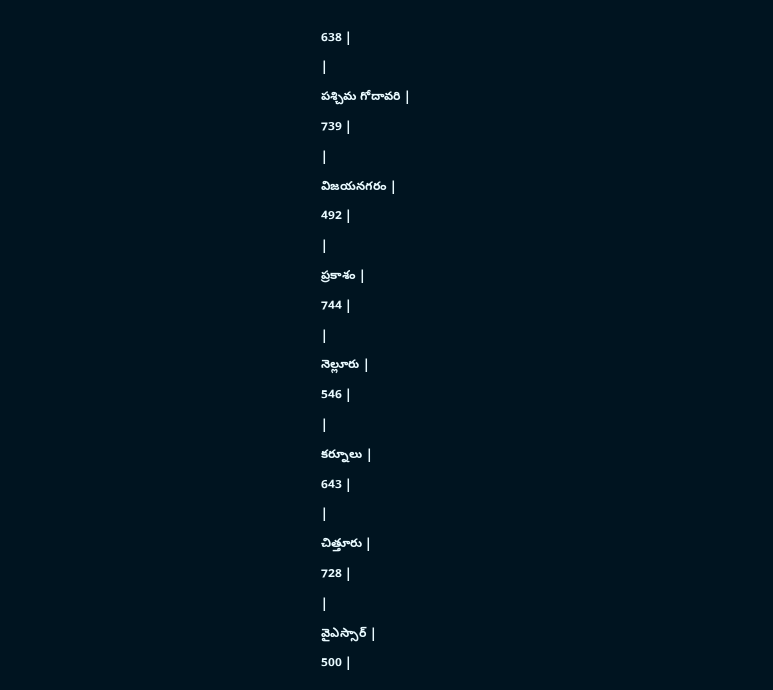638 |
|
పశ్చిమ గోదావరి |
739 |
|
విజయనగరం |
492 |
|
ప్రకాశం |
744 |
|
నెల్లూరు |
546 |
|
కర్నూలు |
643 |
|
చిత్తూరు |
728 |
|
వైఎస్సార్ |
500 |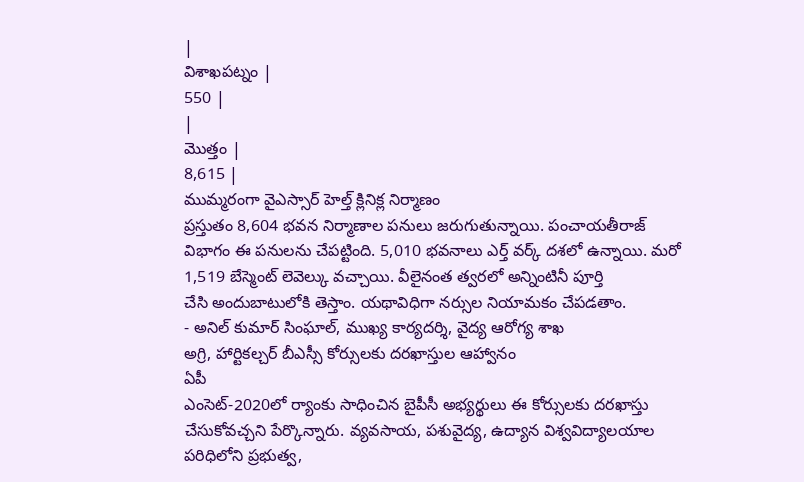|
విశాఖపట్నం |
550 |
|
మొత్తం |
8,615 |
ముమ్మరంగా వైఎస్సార్ హెల్త్ క్లినిక్ల నిర్మాణం
ప్రస్తుతం 8,604 భవన నిర్మాణాల పనులు జరుగుతున్నాయి. పంచాయతీరాజ్
విభాగం ఈ పనులను చేపట్టింది. 5,010 భవనాలు ఎర్త్ వర్క్ దశలో ఉన్నాయి. మరో
1,519 బేస్మెంట్ లెవెల్కు వచ్చాయి. వీలైనంత త్వరలో అన్నింటినీ పూర్తి
చేసి అందుబాటులోకి తెస్తాం. యథావిధిగా నర్సుల నియామకం చేపడతాం.
- అనిల్ కుమార్ సింఘాల్, ముఖ్య కార్యదర్శి, వైద్య ఆరోగ్య శాఖ
అగ్రి, హార్టికల్చర్ బీఎస్సీ కోర్సులకు దరఖాస్తుల ఆహ్వానం
ఏపీ
ఎంసెట్-2020లో ర్యాంకు సాధించిన బైపీసీ అభ్యర్థులు ఈ కోర్సులకు దరఖాస్తు
చేసుకోవచ్చని పేర్కొన్నారు. వ్యవసాయ, పశువైద్య, ఉద్యాన విశ్వవిద్యాలయాల
పరిధిలోని ప్రభుత్వ,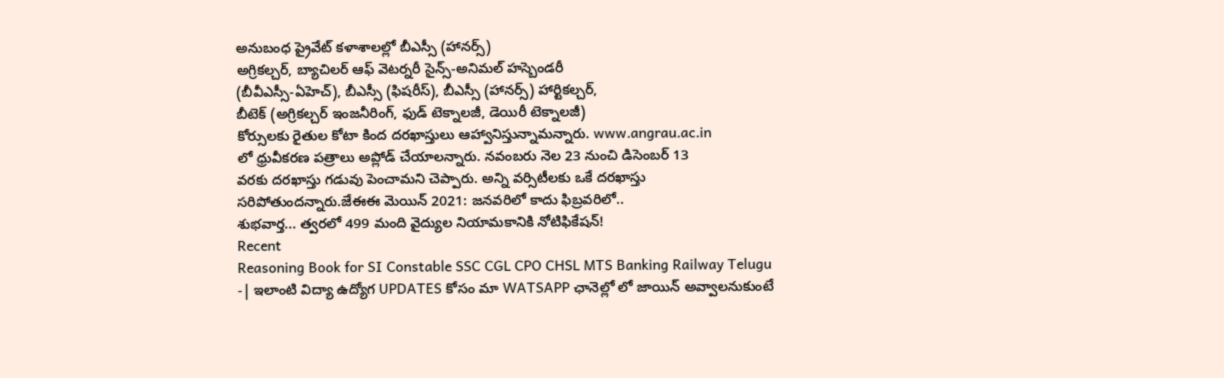అనుబంధ ప్రైవేట్ కళాశాలల్లో బీఎస్సీ (హానర్స్)
అగ్రికల్చర్, బ్యాచిలర్ ఆఫ్ వెటర్నరీ సైన్స్-అనిమల్ హస్బెండరీ
(బీవీఎస్సీ-ఏహెచ్), బీఎస్సీ (ఫిషరీస్), బీఎస్సీ (హానర్స్) హార్టికల్చర్,
బీటెక్ (అగ్రికల్చర్ ఇంజనీరింగ్, ఫుడ్ టెక్నాలజీ, డెయిరీ టెక్నాలజీ)
కోర్సులకు రైతుల కోటా కింద దరఖాస్తులు ఆహ్వానిస్తున్నామన్నారు. www.angrau.ac.in
లో ధ్రువీకరణ పత్రాలు అప్లోడ్ చేయాలన్నారు. నవంబరు నెల 23 నుంచి డిసెంబర్ 13
వరకు దరఖాస్తు గడువు పెంచామని చెప్పారు. అన్ని వర్సిటీలకు ఒకే దరఖాస్తు
సరిపోతుందన్నారు.జేఈఈ మెయిన్ 2021: జనవరిలో కాదు ఫిబ్రవరిలో..
శుభవార్త... త్వరలో 499 మంది వైద్యుల నియామకానికి నోటిఫికేషన్!
Recent
Reasoning Book for SI Constable SSC CGL CPO CHSL MTS Banking Railway Telugu
-| ఇలాంటి విద్యా ఉద్యోగ UPDATES కోసం మా WATSAPP ఛానెల్లో లో జాయిన్ అవ్వాలనుకుంటే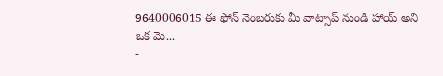9640006015 ఈ ఫోన్ నెంబరుకు మీ వాట్సాప్ నుండి హాయ్ అని ఒక మె...
-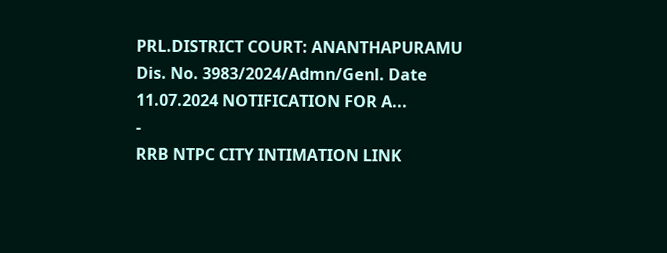PRL.DISTRICT COURT: ANANTHAPURAMU Dis. No. 3983/2024/Admn/Genl. Date 11.07.2024 NOTIFICATION FOR A...
-
RRB NTPC CITY INTIMATION LINK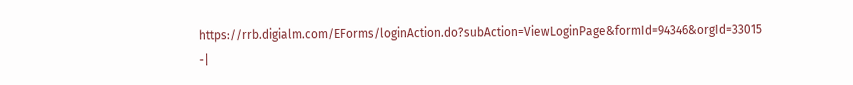https://rrb.digialm.com/EForms/loginAction.do?subAction=ViewLoginPage&formId=94346&orgId=33015 -|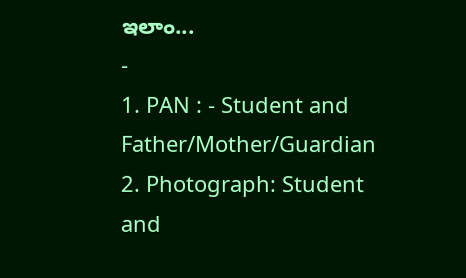ఇలాం...
-
1. PAN : - Student and Father/Mother/Guardian 2. Photograph: Student and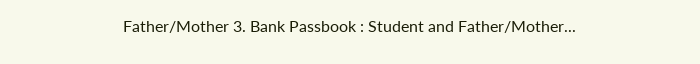Father/Mother 3. Bank Passbook : Student and Father/Mother...